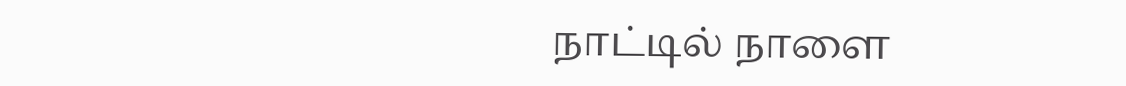நாட்டில் நாளை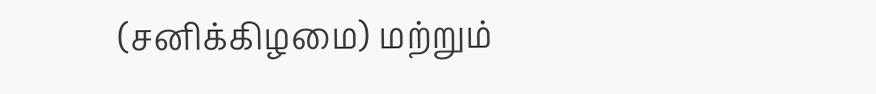(சனிக்கிழமை) மற்றும்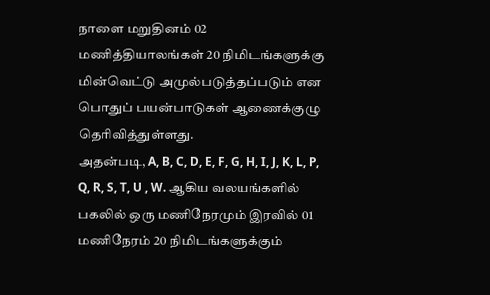நாளை மறுதினம் 02 மணித்தியாலங்கள் 20 நிமிடங்களுக்கு மின்வெட்டு அமுல்படுத்தப்படும் என பொதுப் பயன்பாடுகள் ஆணைக்குழு தெரிவித்துள்ளது.
அதன்படி, A, B, C, D, E, F, G, H, I, J, K, L, P, Q, R, S, T, U , W. ஆகிய வலயங்களில் பகலில் ஒரு மணிநேரமும் இரவில் 01 மணிநேரம் 20 நிமிடங்களுக்கும்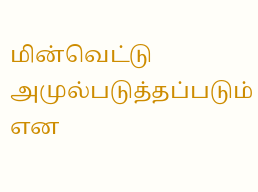மின்வெட்டு அமுல்படுத்தப்படும் என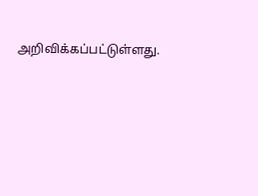அறிவிக்கப்பட்டுள்ளது.